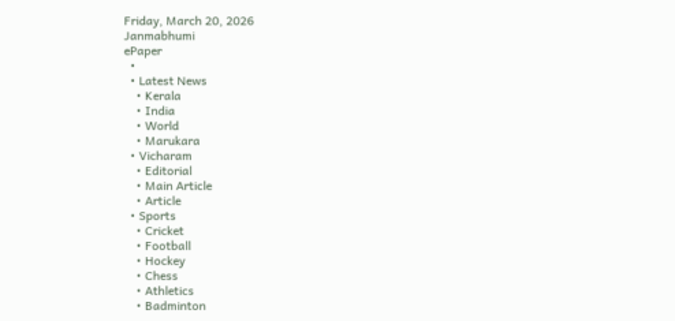Friday, March 20, 2026
Janmabhumi
ePaper
  •
  • Latest News
    • Kerala
    • India
    • World
    • Marukara
  • Vicharam
    • Editorial
    • Main Article
    • Article
  • Sports
    • Cricket
    • Football
    • Hockey
    • Chess
    • Athletics
    • Badminton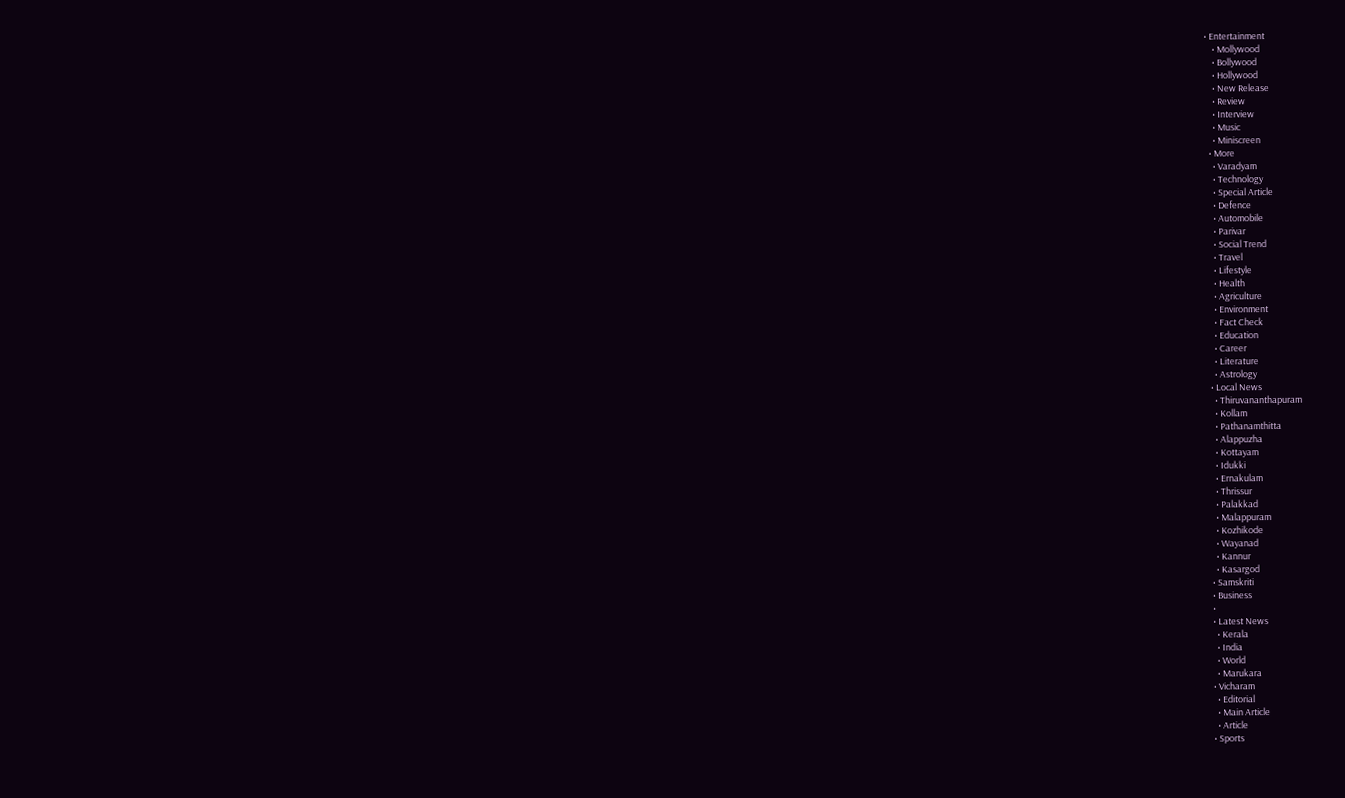• Entertainment
    • Mollywood
    • Bollywood
    • Hollywood
    • New Release
    • Review
    • Interview
    • Music
    • Miniscreen
  • More
    • Varadyam
    • Technology
    • Special Article
    • Defence
    • Automobile
    • Parivar
    • Social Trend
    • Travel
    • Lifestyle
    • Health
    • Agriculture
    • Environment
    • Fact Check
    • Education
    • Career
    • Literature
    • Astrology
  • Local News
    • Thiruvananthapuram
    • Kollam
    • Pathanamthitta
    • Alappuzha
    • Kottayam
    • Idukki
    • Ernakulam
    • Thrissur
    • Palakkad
    • Malappuram
    • Kozhikode
    • Wayanad
    • Kannur
    • Kasargod
  • Samskriti
  • Business
  •
  • Latest News
    • Kerala
    • India
    • World
    • Marukara
  • Vicharam
    • Editorial
    • Main Article
    • Article
  • Sports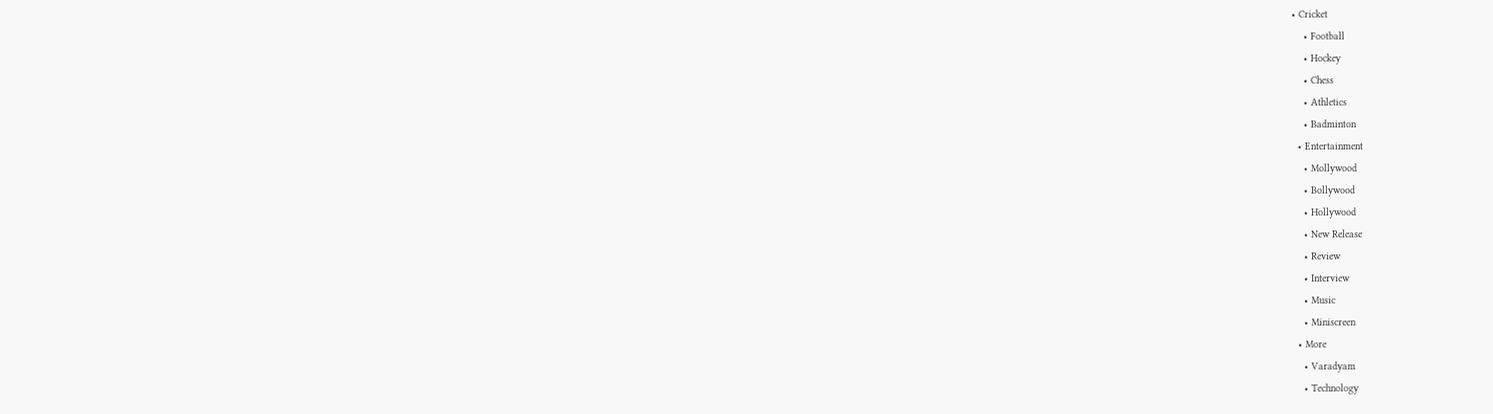• Cricket
    • Football
    • Hockey
    • Chess
    • Athletics
    • Badminton
  • Entertainment
    • Mollywood
    • Bollywood
    • Hollywood
    • New Release
    • Review
    • Interview
    • Music
    • Miniscreen
  • More
    • Varadyam
    • Technology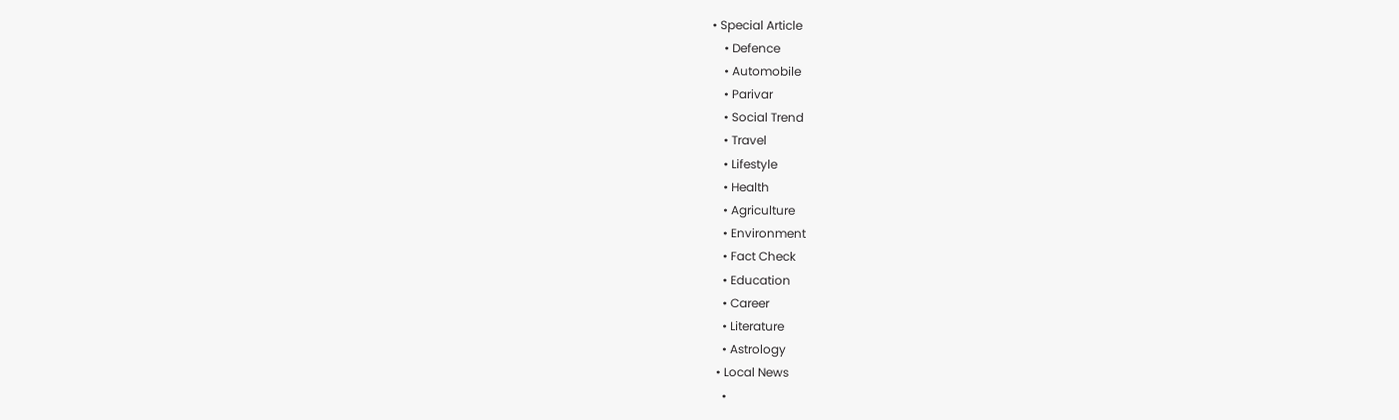• Special Article
    • Defence
    • Automobile
    • Parivar
    • Social Trend
    • Travel
    • Lifestyle
    • Health
    • Agriculture
    • Environment
    • Fact Check
    • Education
    • Career
    • Literature
    • Astrology
  • Local News
    •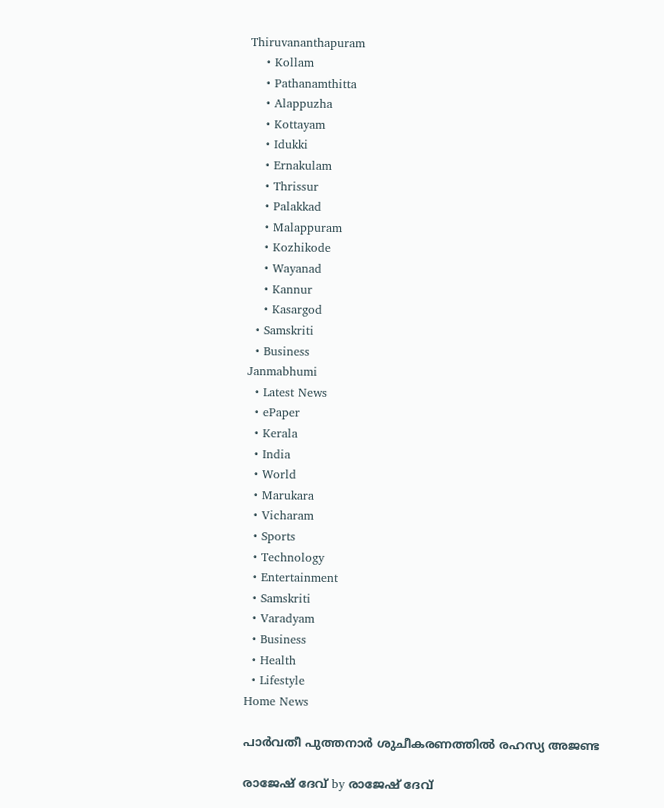Thiruvananthapuram
    • Kollam
    • Pathanamthitta
    • Alappuzha
    • Kottayam
    • Idukki
    • Ernakulam
    • Thrissur
    • Palakkad
    • Malappuram
    • Kozhikode
    • Wayanad
    • Kannur
    • Kasargod
  • Samskriti
  • Business
Janmabhumi
  • Latest News
  • ePaper
  • Kerala
  • India
  • World
  • Marukara
  • Vicharam
  • Sports
  • Technology
  • Entertainment
  • Samskriti
  • Varadyam
  • Business
  • Health
  • Lifestyle
Home News

പാര്‍വതീ പുത്തനാര്‍ ശുചീകരണത്തില്‍ രഹസ്യ അജണ്ട

രാജേഷ് ദേവ്‌ by രാജേഷ് ദേവ്‌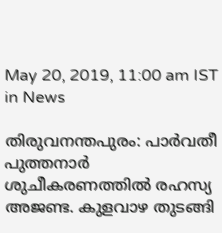May 20, 2019, 11:00 am IST
in News

തിരുവനന്തപുരം: പാര്‍വതീ പുത്തനാര്‍ ശുചീകരണത്തില്‍ രഹസ്യ അജണ്ട. കുളവാഴ തുടങ്ങി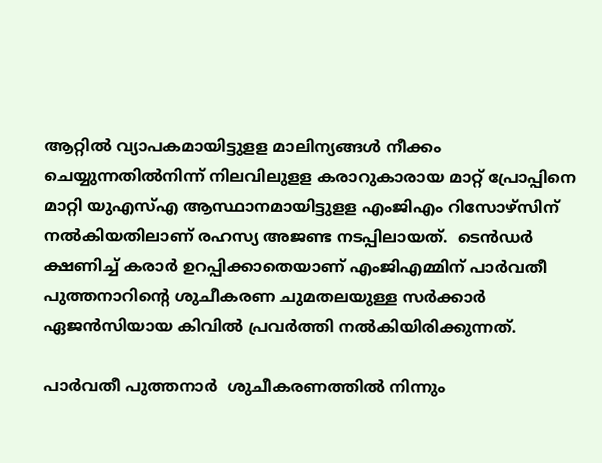ആറ്റില്‍ വ്യാപകമായിട്ടുളള മാലിന്യങ്ങള്‍ നീക്കം ചെയ്യുന്നതില്‍നിന്ന് നിലവിലുളള കരാറുകാരായ മാറ്റ്‌ പ്രോപ്പിനെ മാറ്റി യുഎസ്എ ആസ്ഥാനമായിട്ടുളള എംജിഎം റിസോഴ്‌സിന് നല്‍കിയതിലാണ് രഹസ്യ അജണ്ട നടപ്പിലായത്.  ടെന്‍ഡര്‍ ക്ഷണിച്ച് കരാര്‍ ഉറപ്പിക്കാതെയാണ് എംജിഎമ്മിന് പാര്‍വതീ പുത്തനാറിന്റെ ശുചീകരണ ചുമതലയുള്ള സര്‍ക്കാര്‍ ഏജന്‍സിയായ കിവില്‍ പ്രവര്‍ത്തി നല്‍കിയിരിക്കുന്നത്.

പാര്‍വതീ പുത്തനാര്‍  ശുചീകരണത്തില്‍ നിന്നും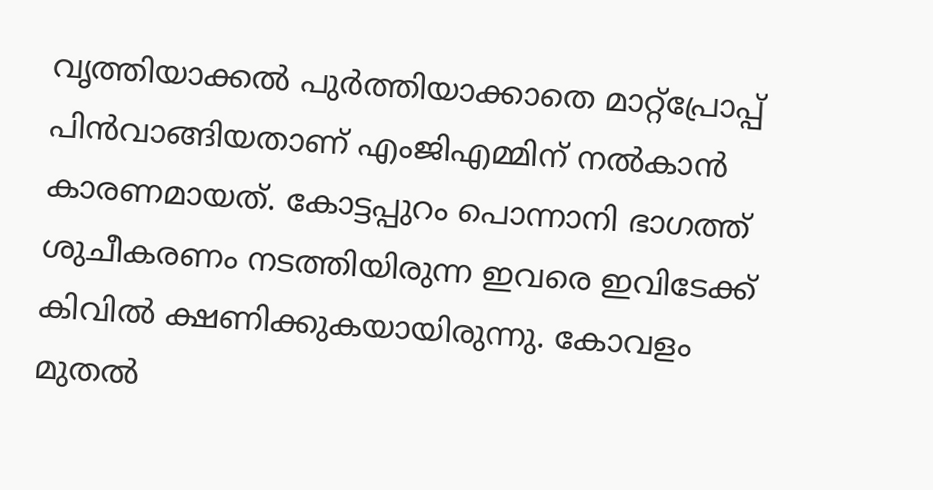വൃത്തിയാക്കല്‍ പുര്‍ത്തിയാക്കാതെ മാറ്റ്‌പ്രോപ്പ് പിന്‍വാങ്ങിയതാണ് എംജിഎമ്മിന് നല്‍കാന്‍ കാരണമായത്. കോട്ടപ്പുറം പൊന്നാനി ഭാഗത്ത് ശുചീകരണം നടത്തിയിരുന്ന ഇവരെ ഇവിടേക്ക് കിവില്‍ ക്ഷണിക്കുകയായിരുന്നു. കോവളം  മുതല്‍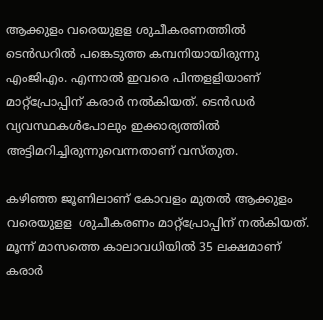ആക്കുളം വരെയുളള ശുചീകരണത്തില്‍ ടെന്‍ഡറില്‍ പങ്കെടുത്ത കമ്പനിയായിരുന്നു എംജിഎം. എന്നാല്‍ ഇവരെ പിന്തളളിയാണ് മാറ്റ്‌പ്രോപ്പിന് കരാര്‍ നല്‍കിയത്. ടെന്‍ഡര്‍ വ്യവസ്ഥകള്‍പോലും ഇക്കാര്യത്തില്‍ അട്ടിമറിച്ചിരുന്നുവെന്നതാണ് വസ്തുത.

കഴിഞ്ഞ ജൂണിലാണ് കോവളം മുതല്‍ ആക്കുളം വരെയുളള  ശുചീകരണം മാറ്റ്‌പ്രോപ്പിന് നല്‍കിയത്. മൂന്ന് മാസത്തെ കാലാവധിയില്‍ 35 ലക്ഷമാണ് കരാര്‍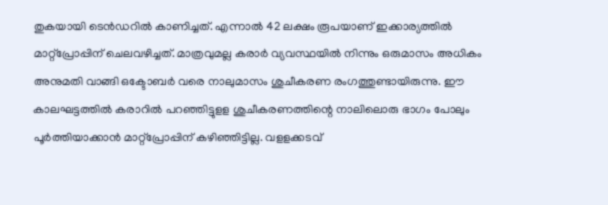തുകയായി ടെന്‍ഡറില്‍ കാണിച്ചത്. എന്നാല്‍ 42 ലക്ഷം രൂപയാണ് ഇക്കാര്യത്തില്‍ മാറ്റ്‌പ്രോപ്പിന് ചെലവഴിച്ചത്. മാത്രവുമല്ല കരാര്‍ വ്യവസ്ഥയില്‍ നിന്നും ഒരുമാസം അധികം അനുമതി വാങ്ങി ഒക്ടോബര്‍ വരെ നാലുമാസം ശുചീകരണ രംഗത്തുണ്ടായിരുന്നു. ഈ കാലഘട്ടത്തില്‍ കരാറില്‍ പറഞ്ഞിട്ടുളള ശുചീകരണത്തിന്റെ നാലിലൊരു ഭാഗം പോലും പൂര്‍ത്തിയാക്കാന്‍ മാറ്റ്‌പ്രോപ്പിന് കഴിഞ്ഞിട്ടില്ല. വളളക്കടവ്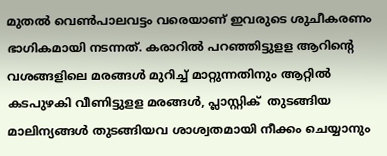മുതല്‍ വെണ്‍പാലവട്ടം വരെയാണ് ഇവരുടെ ശുചീകരണം ഭാഗികമായി നടന്നത്. കരാറില്‍ പറഞ്ഞിട്ടുളള ആറിന്റെ വശങ്ങളിലെ മരങ്ങള്‍ മുറിച്ച് മാറ്റുന്നതിനും ആറ്റില്‍  കടപുഴകി വീണിട്ടുളള മരങ്ങള്‍, പ്ലാസ്റ്റിക്  തുടങ്ങിയ മാലിന്യങ്ങള്‍ തുടങ്ങിയവ ശാശ്വതമായി നീക്കം ചെയ്യാനും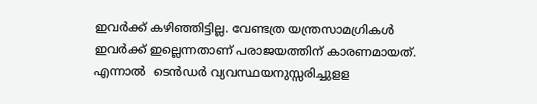ഇവര്‍ക്ക് കഴിഞ്ഞിട്ടില്ല. വേണ്ടത്ര യന്ത്രസാമഗ്രികള്‍ ഇവര്‍ക്ക് ഇല്ലെന്നതാണ് പരാജയത്തിന് കാരണമായത്. എന്നാല്‍  ടെന്‍ഡര്‍ വ്യവസ്ഥയനുസ്സരിച്ചുളള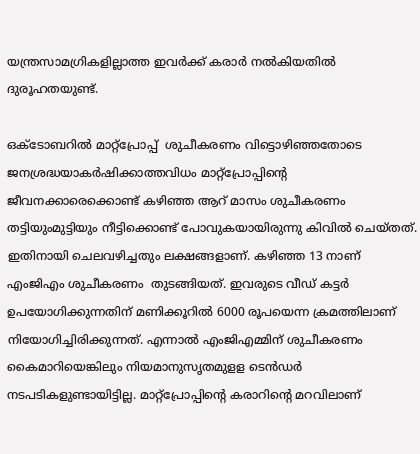യന്ത്രസാമഗ്രികളില്ലാത്ത ഇവര്‍ക്ക് കരാര്‍ നല്‍കിയതില്‍ ദുരൂഹതയുണ്ട്.

ഒക്ടോബറില്‍ മാറ്റ്‌പ്രോപ്പ്  ശുചീകരണം വിട്ടൊഴിഞ്ഞതോടെ ജനശ്രദ്ധയാകര്‍ഷിക്കാത്തവിധം മാറ്റ്‌പ്രോപ്പിന്റെ ജീവനക്കാരെക്കൊണ്ട് കഴിഞ്ഞ ആറ് മാസം ശുചീകരണം തട്ടിയുംമുട്ടിയും നീട്ടിക്കൊണ്ട് പോവുകയായിരുന്നു കിവില്‍ ചെയ്തത്. ഇതിനായി ചെലവഴിച്ചതും ലക്ഷങ്ങളാണ്. കഴിഞ്ഞ 13 നാണ് എംജിഎം ശുചീകരണം  തുടങ്ങിയത്. ഇവരുടെ വീഡ് കട്ടര്‍ ഉപയോഗിക്കുന്നതിന് മണിക്കൂറില്‍ 6000 രൂപയെന്ന ക്രമത്തിലാണ് നിയോഗിച്ചിരിക്കുന്നത്. എന്നാല്‍ എംജിഎമ്മിന് ശുചീകരണം കൈമാറിയെങ്കിലും നിയമാനുസൃതമുളള ടെന്‍ഡര്‍ നടപടികളുണ്ടായിട്ടില്ല. മാറ്റ്‌പ്രോപ്പിന്റെ കരാറിന്റെ മറവിലാണ്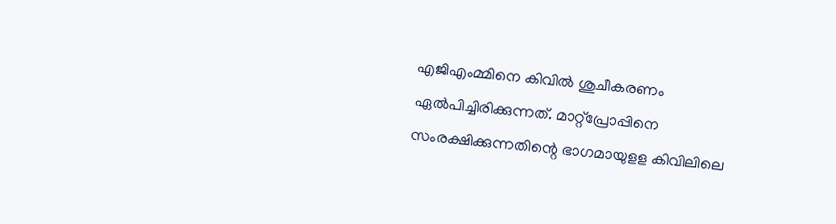എജിഎംമ്മിനെ കിവില്‍ ശുചീകരണം ഏല്‍പിച്ചിരിക്കുന്നത്. മാറ്റ്‌പ്രോപ്പിനെ സംരക്ഷിക്കുന്നതിന്റെ ഭാഗമായുളള കിവിലിലെ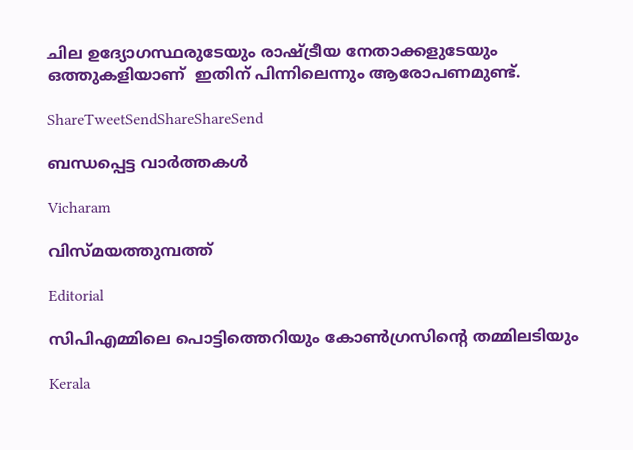ചില ഉദ്യോഗസ്ഥരുടേയും രാഷ്‌ട്രീയ നേതാക്കളുടേയും ഒത്തുകളിയാണ്  ഇതിന് പിന്നിലെന്നും ആരോപണമുണ്ട്.

ShareTweetSendShareShareSend

ബന്ധപ്പെട്ട വാര്‍ത്തകള്‍

Vicharam

വിസ്മയത്തുമ്പത്ത്

Editorial

സിപിഎമ്മിലെ പൊട്ടിത്തെറിയും കോണ്‍ഗ്രസിന്റെ തമ്മിലടിയും

Kerala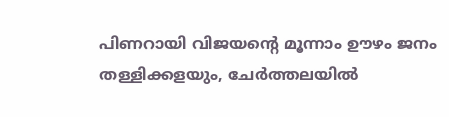പിണറായി വിജയന്റെ മൂന്നാം ഊഴം ജനം തള്ളിക്കളയും, ചേർത്തലയിൽ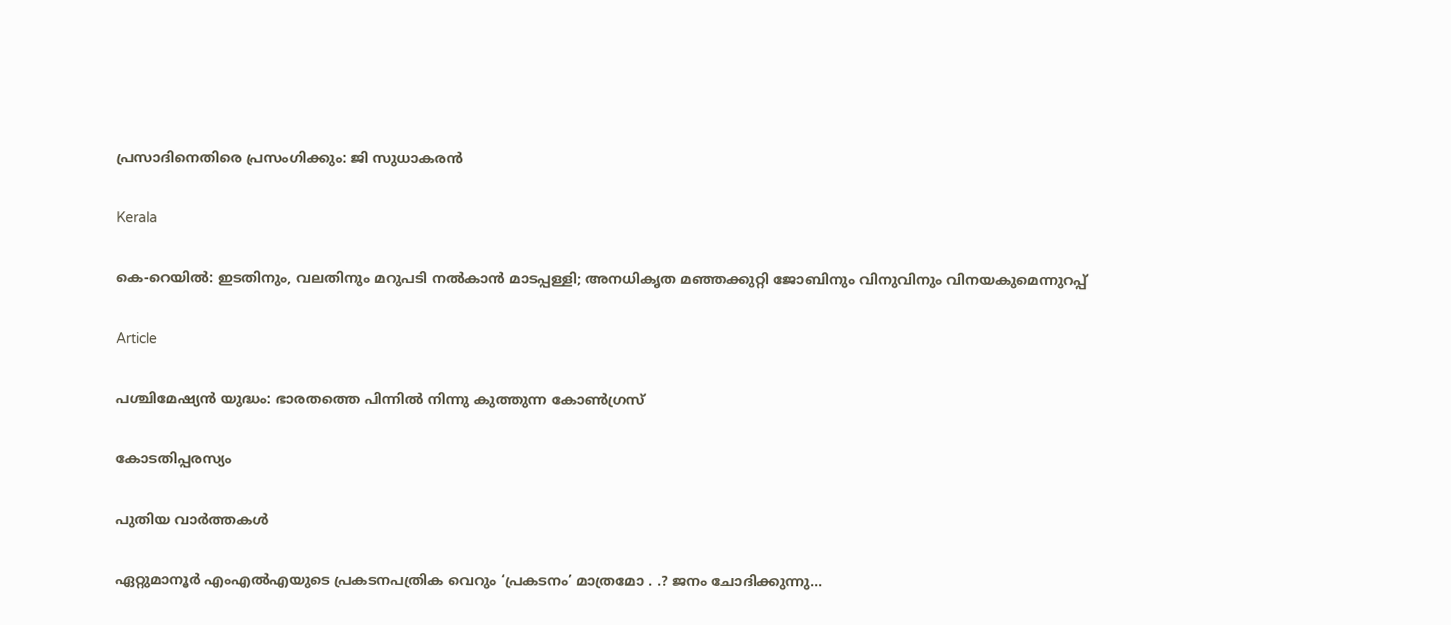പ്രസാദിനെതിരെ പ്രസംഗിക്കും: ജി സുധാകരൻ

Kerala

കെ-റെയില്‍: ഇടതിനും, വലതിനും മറുപടി നല്‍കാന്‍ മാടപ്പള്ളി; അനധികൃത മഞ്ഞക്കുറ്റി ജോബിനും വിനുവിനും വിനയകുമെന്നുറപ്പ്

Article

പശ്ചിമേഷ്യന്‍ യുദ്ധം: ഭാരതത്തെ പിന്നില്‍ നിന്നു കുത്തുന്ന കോണ്‍ഗ്രസ്

കോടതിപ്പരസ്യം

പുതിയ വാര്‍ത്തകള്‍

ഏറ്റുമാനൂര്‍ എംഎല്‍എയുടെ പ്രകടനപത്രിക വെറും ‘പ്രകടനം’ മാത്രമോ . .? ജനം ചോദിക്കുന്നു…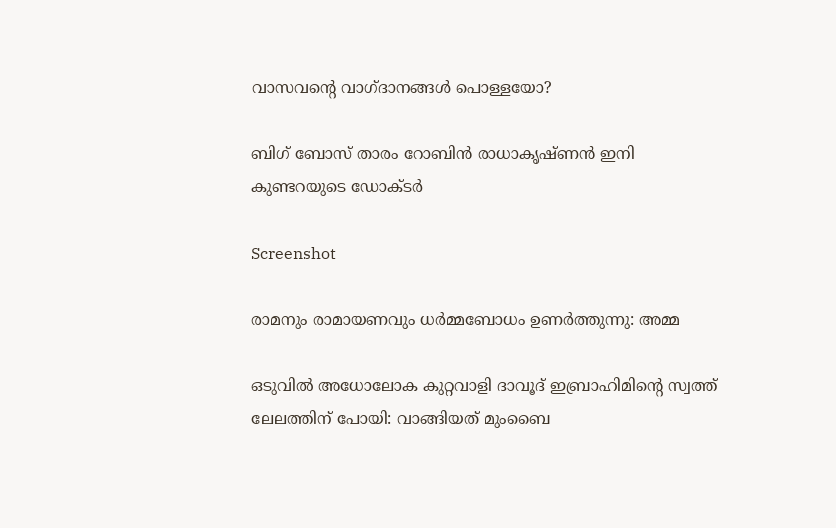വാസവന്റെ വാഗ്ദാനങ്ങള്‍ പൊള്ളയോ?

ബിഗ് ബോസ് താരം റോബിന്‍ രാധാകൃഷ്ണൻ ഇനി കുണ്ടറയുടെ ഡോക്ടര്‍

Screenshot

രാമനും രാമായണവും ധർമ്മബോധം ഉണർത്തുന്നു: അമ്മ

ഒടുവിൽ അധോലോക കുറ്റവാളി ദാവൂദ് ഇബ്രാഹിമിന്റെ സ്വത്ത് ലേലത്തിന് പോയി: വാങ്ങിയത് മുംബൈ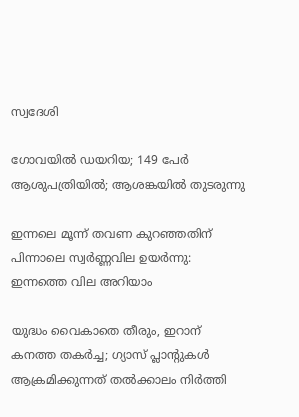സ്വദേശി

ഗോവയിൽ ഡയറിയ; 149 പേർ ആശുപത്രിയിൽ; ആശങ്കയിൽ തുടരുന്നു

ഇന്നലെ മൂന്ന് തവണ കുറഞ്ഞതിന് പിന്നാലെ സ്വർണ്ണവില ഉയർന്നു: ഇന്നത്തെ വില അറിയാം

യുദ്ധം വൈകാതെ തീരും, ഇറാന് കനത്ത തകർച്ച; ഗ്യാസ് പ്ലാന്റുകൾ ആക്രമിക്കുന്നത് തൽക്കാലം നിർത്തി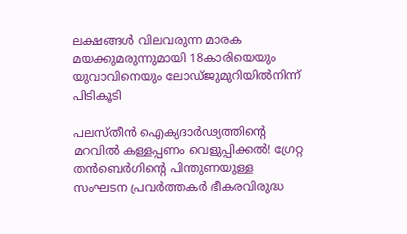ലക്ഷങ്ങൾ വിലവരുന്ന മാരക മയക്കുമരുന്നുമായി 18കാരിയെയും യുവാവിനെയും ലോഡ്ജുമുറിയിൽനിന്ന് പിടികൂടി

പലസ്തീൻ ഐക്യദാർഢ്യത്തിന്റെ മറവിൽ കള്ളപ്പണം വെളുപ്പിക്കൽ! ഗ്രേറ്റ തന്‍ബെര്‍ഗിന്റെ പിന്തുണയുള്ള സംഘടന പ്രവർത്തകർ ഭീകരവിരുദ്ധ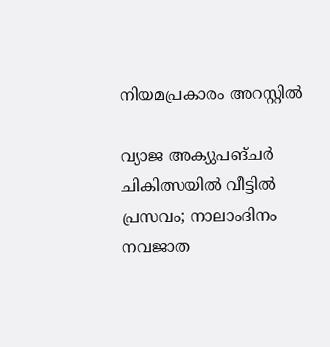നിയമപ്രകാരം അറസ്റ്റിൽ

വ്യാജ അക്യുപങ്ചർ ചികിത്സയിൽ വീട്ടിൽ പ്രസവം; നാലാംദിനം നവജാത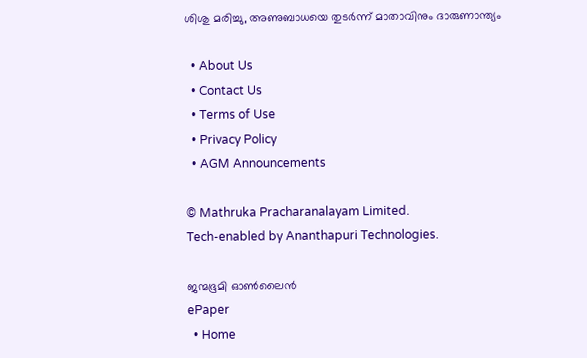ശിശു മരിച്ചു, അണുബാധയെ തുടർന്ന് മാതാവിനും ദാരുണാന്ത്യം

  • About Us
  • Contact Us
  • Terms of Use
  • Privacy Policy
  • AGM Announcements

© Mathruka Pracharanalayam Limited.
Tech-enabled by Ananthapuri Technologies.

ജന്മഭൂമി ഓണ്‍ലൈന്‍
ePaper
  • Home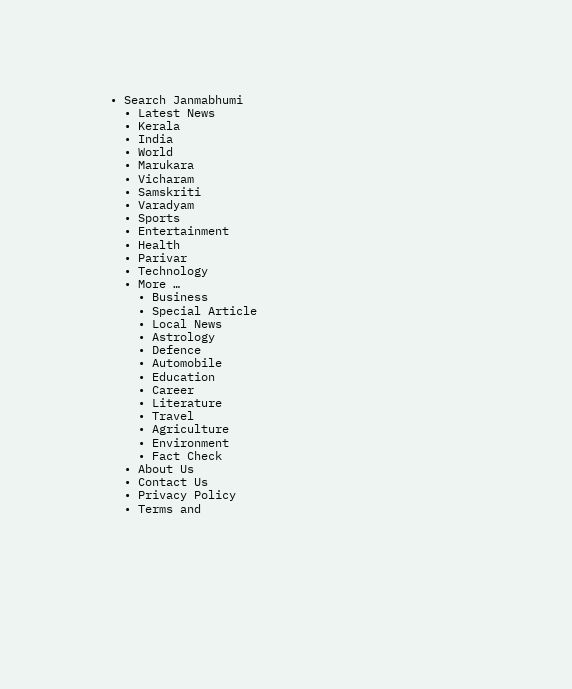• Search Janmabhumi
  • Latest News
  • Kerala
  • India
  • World
  • Marukara
  • Vicharam
  • Samskriti
  • Varadyam
  • Sports
  • Entertainment
  • Health
  • Parivar
  • Technology
  • More …
    • Business
    • Special Article
    • Local News
    • Astrology
    • Defence
    • Automobile
    • Education
    • Career
    • Literature
    • Travel
    • Agriculture
    • Environment
    • Fact Check
  • About Us
  • Contact Us
  • Privacy Policy
  • Terms and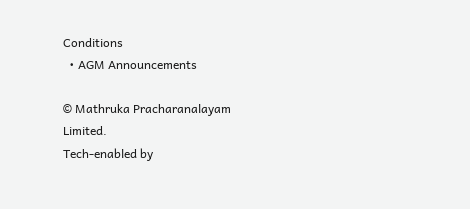Conditions
  • AGM Announcements

© Mathruka Pracharanalayam Limited.
Tech-enabled by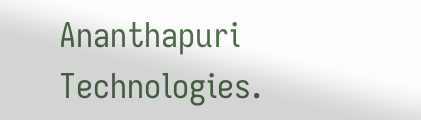Ananthapuri Technologies.